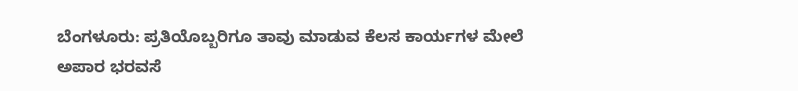ಬೆಂಗಳೂರು: ಪ್ರತಿಯೊಬ್ಬರಿಗೂ ತಾವು ಮಾಡುವ ಕೆಲಸ ಕಾರ್ಯಗಳ ಮೇಲೆ ಅಪಾರ ಭರವಸೆ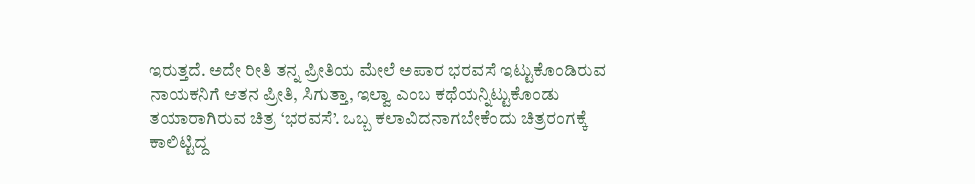ಇರುತ್ತದೆ. ಅದೇ ರೀತಿ ತನ್ನ ಪ್ರೀತಿಯ ಮೇಲೆ ಅಪಾರ ಭರವಸೆ ಇಟ್ಟುಕೊಂಡಿರುವ ನಾಯಕನಿಗೆ ಆತನ ಪ್ರೀತಿ, ಸಿಗುತ್ತಾ, ಇಲ್ವಾ ಎಂಬ ಕಥೆಯನ್ನಿಟ್ಟುಕೊಂಡು ತಯಾರಾಗಿರುವ ಚಿತ್ರ ‘ಭರವಸೆ’. ಒಬ್ಬ ಕಲಾವಿದನಾಗಬೇಕೆಂದು ಚಿತ್ರರಂಗಕ್ಕೆ ಕಾಲಿಟ್ಟಿದ್ದ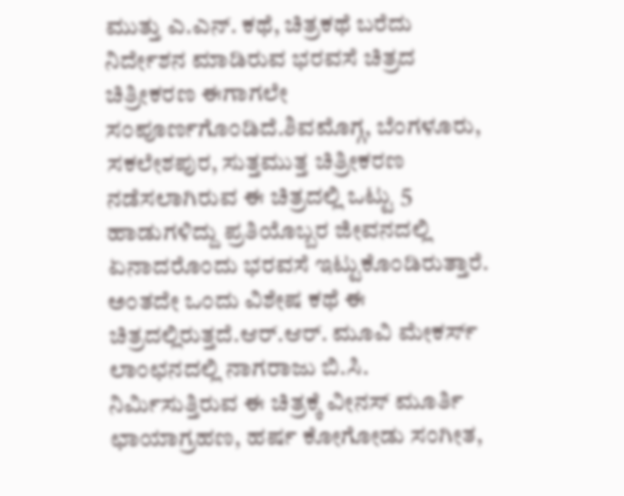ಮುತ್ತು ಎ.ಎನ್. ಕಥೆ, ಚಿತ್ರಕಥೆ ಬರೆದು ನಿರ್ದೇಶನ ಮಾಡಿರುವ ಭರವಸೆ ಚಿತ್ರದ ಚಿತ್ರೀಕರಣ ಈಗಾಗಲೇ ಸಂಪೂರ್ಣಗೊಂಡಿದೆ.ಶಿವಮೊಗ್ಗ, ಬೆಂಗಳೂರು, ಸಕಲೇಶಪುರ, ಸುತ್ತಮುತ್ತ ಚಿತ್ರೀಕರಣ ನಡೆಸಲಾಗಿರುವ ಈ ಚಿತ್ರದಲ್ಲಿ ಒಟ್ಟು 5 ಹಾಡುಗಳಿದ್ದು ಪ್ರತಿಯೊಬ್ಬರ ಜೀವನದಲ್ಲಿ ಏನಾದರೊಂದು ಭರವಸೆ ಇಟ್ಟುಕೊಂಡಿರುತ್ತಾರೆ. ಅಂತದೇ ಒಂದು ವಿಶೇಷ ಕಥೆ ಈ ಚಿತ್ರದಲ್ಲಿರುತ್ತದೆ.ಆರ್.ಆರ್. ಮೂವಿ ಮೇಕರ್ಸ್ ಲಾಂಛನದಲ್ಲಿ ನಾಗರಾಜು ಬಿ.ಸಿ. ನಿರ್ಮಿಸುತ್ತಿರುವ ಈ ಚಿತ್ರಕ್ಕೆ ವೀನಸ್ ಮೂರ್ತಿ ಛಾಯಾಗ್ರಹಣ, ಹರ್ಷ ಕೋಗೋಡು ಸಂಗೀತ,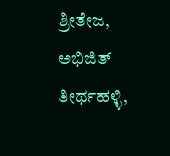ಶ್ರೀತೇಜ, ಅಭಿಜಿತ್ ತೀರ್ಥಹಳ್ಳಿ,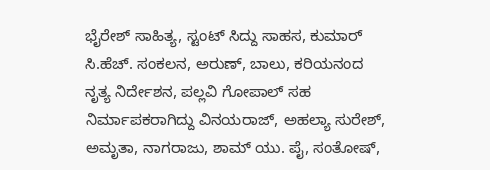ಭೈರೇಶ್ ಸಾಹಿತ್ಯ, ಸ್ಟಂಟ್ ಸಿದ್ದು ಸಾಹಸ, ಕುಮಾರ್ ಸಿ.ಹೆಚ್. ಸಂಕಲನ, ಅರುಣ್, ಬಾಲು, ಕರಿಯನಂದ ನೃತ್ಯ ನಿರ್ದೇಶನ, ಪಲ್ಲವಿ ಗೋಪಾಲ್ ಸಹ ನಿರ್ಮಾಪಕರಾಗಿದ್ದು ವಿನಯರಾಜ್, ಅಹಲ್ಯಾ ಸುರೇಶ್, ಅಮೃತಾ, ನಾಗರಾಜು, ಶಾಮ್ ಯು. ಪೈ, ಸಂತೋಷ್,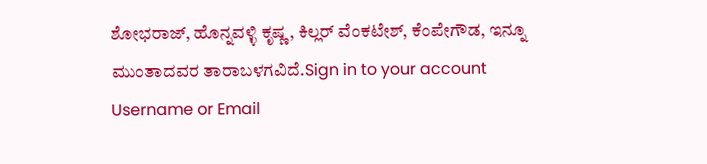ಶೋಭರಾಜ್, ಹೊನ್ನವಳ್ಳಿ ಕೃಷ್ಣ, ಕಿಲ್ಲರ್ ವೆಂಕಟೇಶ್, ಕೆಂಪೇಗೌಡ, ಇನ್ನೂ ಮುಂತಾದವರ ತಾರಾಬಳಗವಿದೆ.Sign in to your account
Username or Email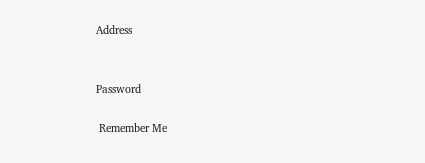Address


Password

 Remember Me